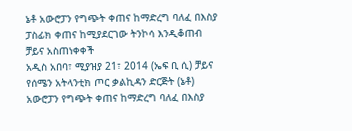ኔቶ አውሮፓን የግጭት ቀጠና ከማድረግ ባለፈ በእስያ ፓስፊክ ቀጠና ከሚያደርገው ትንኮሳ እንዲቆጠብ ቻይና አስጠነቀቀች
አዲስ አበባ፣ ሚያዝያ 21፣ 2014 (ኤፍ ቢ ሲ) ቻይና የሰሜን አትላንቲክ ጦር ቃልኪዳን ድርጅት (ኔቶ) አውሮፓን የግጭት ቀጠና ከማድረግ ባለፈ በእስያ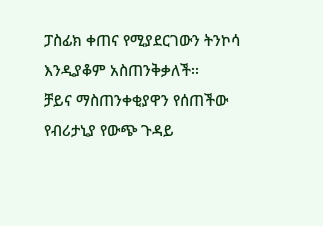ፓስፊክ ቀጠና የሚያደርገውን ትንኮሳ እንዲያቆም አስጠንቅቃለች፡፡
ቻይና ማስጠንቀቂያዋን የሰጠችው የብሪታኒያ የውጭ ጉዳይ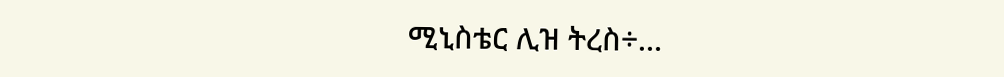ሚኒስቴር ሊዝ ትረስ÷…